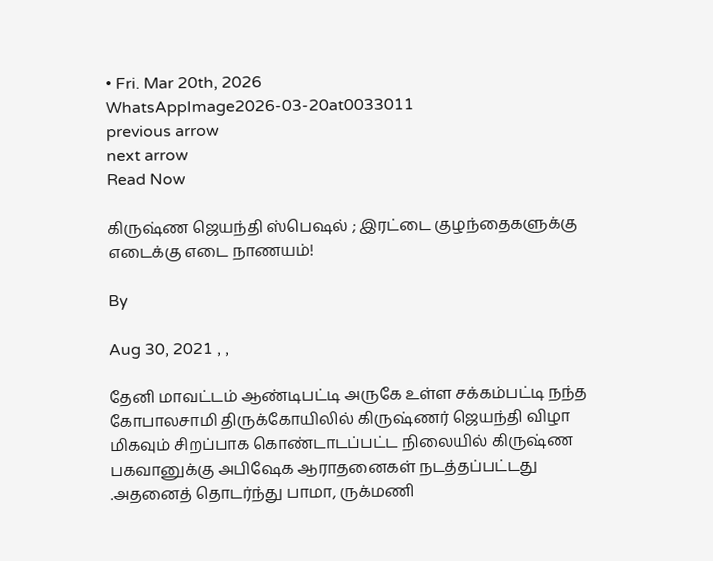• Fri. Mar 20th, 2026
WhatsAppImage2026-03-20at0033011
previous arrow
next arrow
Read Now

கிருஷ்ண ஜெயந்தி ஸ்பெஷல் ; இரட்டை குழந்தைகளுக்கு எடைக்கு எடை நாணயம்!

By

Aug 30, 2021 , ,

தேனி மாவட்டம் ஆண்டிபட்டி அருகே உள்ள சக்கம்பட்டி நந்த கோபாலசாமி திருக்கோயிலில் கிருஷ்ணர் ஜெயந்தி விழா மிகவும் சிறப்பாக கொண்டாடப்பட்ட நிலையில் கிருஷ்ண பகவானுக்கு அபிஷேக ஆராதனைகள் நடத்தப்பட்டது .அதனைத் தொடர்ந்து பாமா, ருக்மணி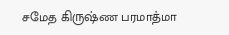சமேத கிருஷ்ண பரமாத்மா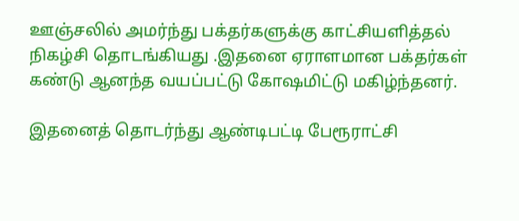ஊஞ்சலில் அமர்ந்து பக்தர்களுக்கு காட்சியளித்தல் நிகழ்சி தொடங்கியது .இதனை ஏராளமான பக்தர்கள் கண்டு ஆனந்த வயப்பட்டு கோஷமிட்டு மகிழ்ந்தனர்.

இதனைத் தொடர்ந்து ஆண்டிபட்டி பேரூராட்சி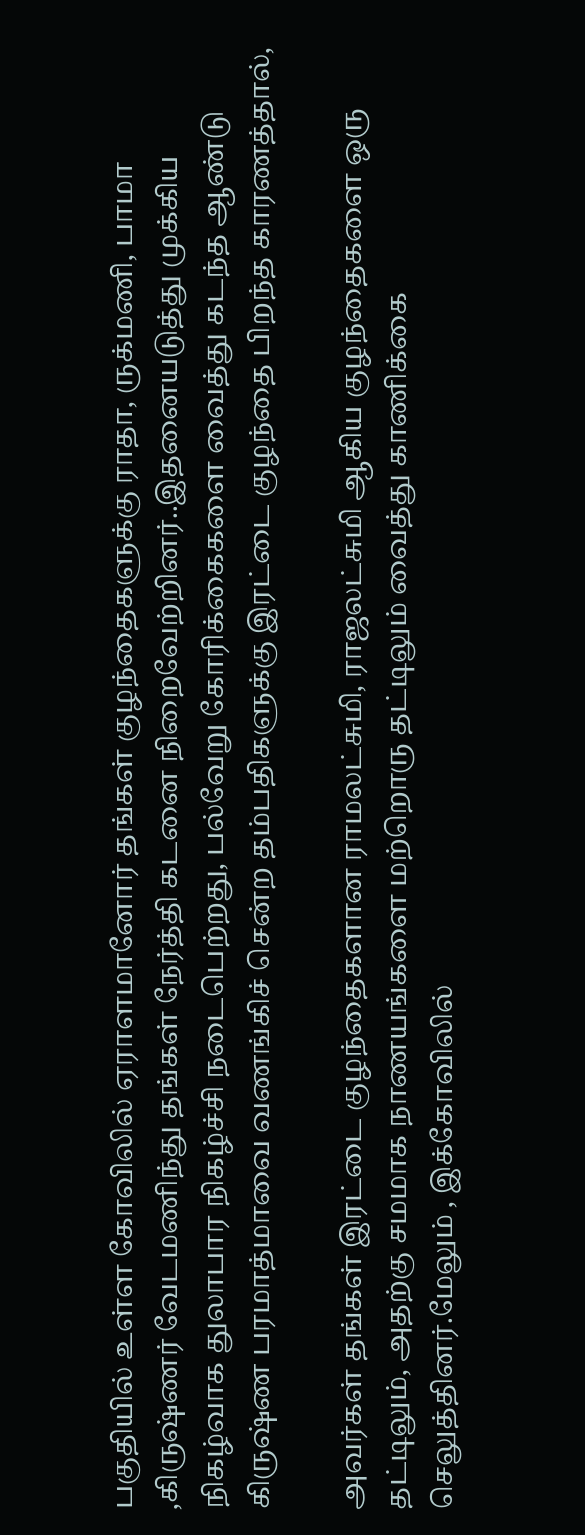பகுதியில் உள்ள கோவிலில் ஏராளமானோர் தங்கள் குழந்தைகளுக்கு ராதா, ருக்மணி, பாமா ,கிருஷ்ணர் வேடமணிந்து தங்கள் நேர்த்தி கடனை நிறைவேற்றினர்..இதனையடுத்து முக்கிய நிகழ்வாக துலாபார நிகழ்ச்சி நடைபெற்றது, பல்வேறு கோரிக்கைகளை வைத்து கடந்த ஆண்டு கிருஷ்ண பரமாத்மாவை வணங்கிச் சென்ற தம்பதிகளுக்கு இரட்டை குழந்தை பிறந்த காரணத்தால்,

அவர்கள் தங்கள் இரட்டை குழந்தைகளான ராமலட்சுமி, ராஜலட்சுமி ஆகிய குழந்தைகளை ஒரு தட்டிலும், அதற்கு சமமாக நாணயங்களை மற்றொரு தட்டிலும் வைத்து காணிக்கை செலுத்தினர்.மேலும் , இக்கோவிலில்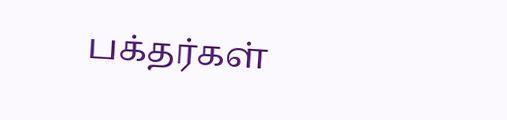பக்தர்கள்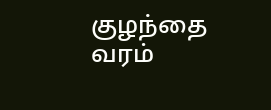குழந்தை வரம்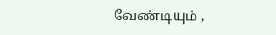வேண்டியும் ,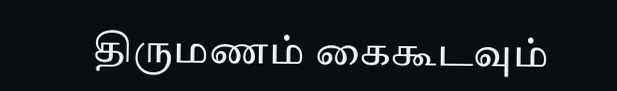திருமணம் கைகூடவும்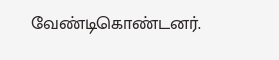வேண்டிகொண்டனர்.